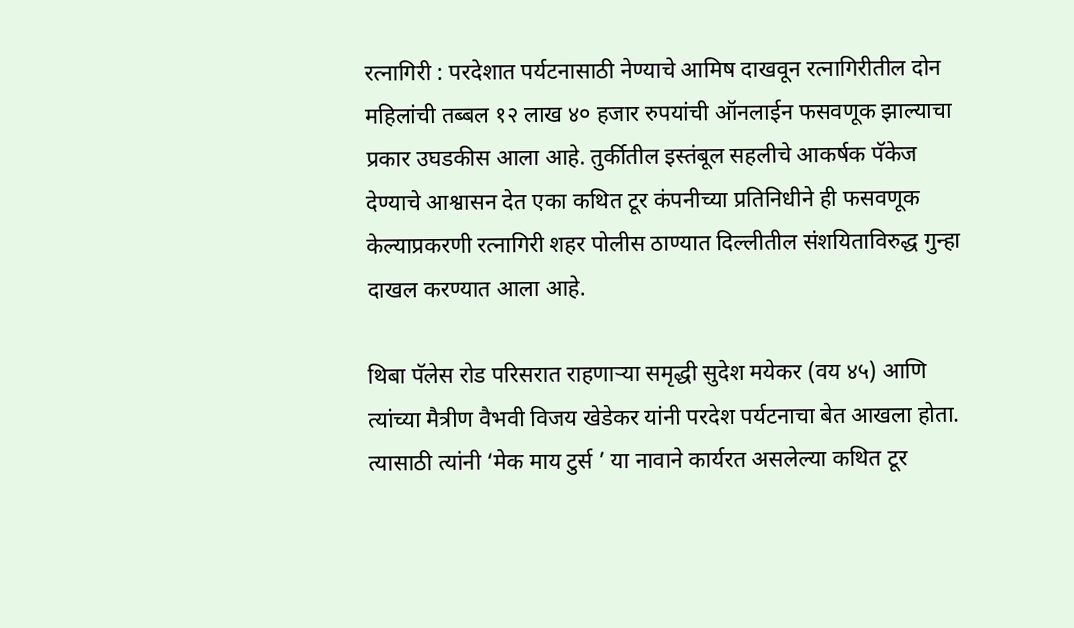रत्नागिरी : परदेशात पर्यटनासाठी नेण्याचे आमिष दाखवून रत्नागिरीतील दोन महिलांची तब्बल १२ लाख ४० हजार रुपयांची ऑनलाईन फसवणूक झाल्याचा प्रकार उघडकीस आला आहे. तुर्कीतील इस्तंबूल सहलीचे आकर्षक पॅकेज देण्याचे आश्वासन देत एका कथित टूर कंपनीच्या प्रतिनिधीने ही फसवणूक केल्याप्रकरणी रत्नागिरी शहर पोलीस ठाण्यात दिल्लीतील संशयिताविरुद्ध गुन्हा दाखल करण्यात आला आहे.

थिबा पॅलेस रोड परिसरात राहणाऱ्या समृद्धी सुदेश मयेकर (वय ४५) आणि त्यांच्या मैत्रीण वैभवी विजय खेडेकर यांनी परदेश पर्यटनाचा बेत आखला होता. त्यासाठी त्यांनी ‘मेक माय टुर्स ’ या नावाने कार्यरत असलेल्या कथित टूर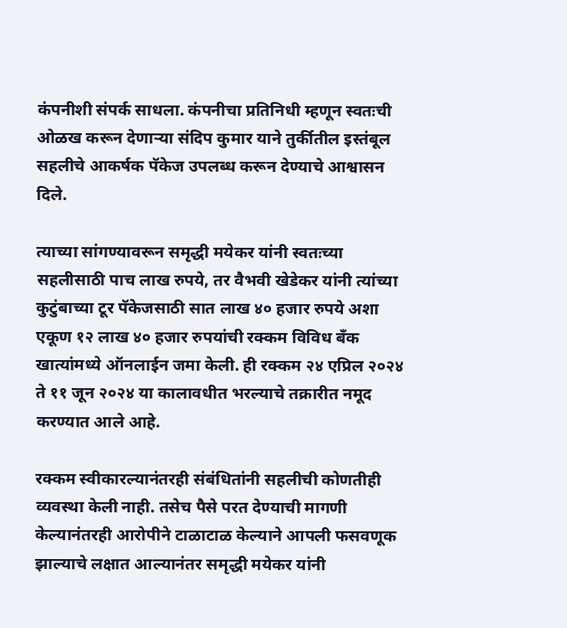कंपनीशी संपर्क साधला. कंपनीचा प्रतिनिधी म्हणून स्वतःची ओळख करून देणाऱ्या संदिप कुमार याने तुर्कीतील इस्तंबूल सहलीचे आकर्षक पॅकेज उपलब्ध करून देण्याचे आश्वासन दिले.

त्याच्या सांगण्यावरून समृद्धी मयेकर यांनी स्वतःच्या सहलीसाठी पाच लाख रुपये, तर वैभवी खेडेकर यांनी त्यांच्या कुटुंबाच्या टूर पॅकेजसाठी सात लाख ४० हजार रुपये अशा एकूण १२ लाख ४० हजार रुपयांची रक्कम विविध बँक खात्यांमध्ये ऑनलाईन जमा केली. ही रक्कम २४ एप्रिल २०२४ ते ११ जून २०२४ या कालावधीत भरल्याचे तक्रारीत नमूद करण्यात आले आहे.

रक्कम स्वीकारल्यानंतरही संबंधितांनी सहलीची कोणतीही व्यवस्था केली नाही. तसेच पैसे परत देण्याची मागणी केल्यानंतरही आरोपीने टाळाटाळ केल्याने आपली फसवणूक झाल्याचे लक्षात आल्यानंतर समृद्धी मयेकर यांनी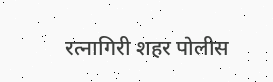रत्नागिरी शहर पोलीस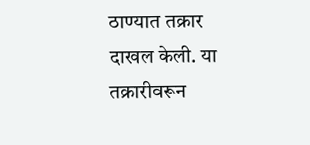ठाण्यात तक्रार दाखल केली. या तक्रारीवरून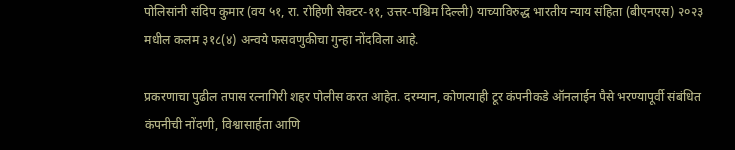पोलिसांनी संदिप कुमार (वय ५१, रा. रोहिणी सेक्टर-११, उत्तर-पश्चिम दिल्ली) याच्याविरुद्ध भारतीय न्याय संहिता (बीएनएस) २०२३ मधील कलम ३१८(४) अन्वये फसवणुकीचा गुन्हा नोंदविला आहे.

प्रकरणाचा पुढील तपास रत्नागिरी शहर पोलीस करत आहेत. दरम्यान, कोणत्याही टूर कंपनीकडे ऑनलाईन पैसे भरण्यापूर्वी संबंधित कंपनीची नोंदणी, विश्वासार्हता आणि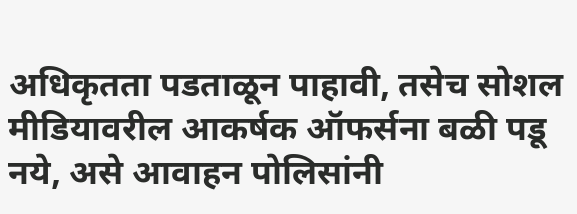अधिकृतता पडताळून पाहावी, तसेच सोशल मीडियावरील आकर्षक ऑफर्सना बळी पडू नये, असे आवाहन पोलिसांनी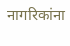नागरिकांना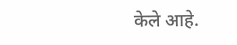केले आहे.